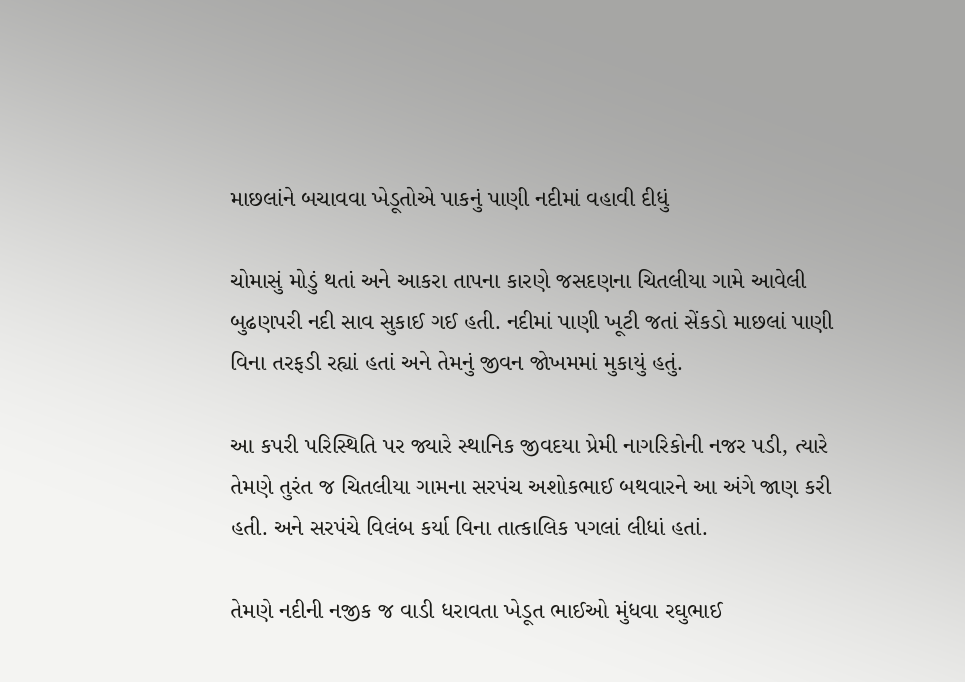માછલાંને બચાવવા ખેડૂતોએ પાકનું પાણી નદીમાં વહાવી દીધું

ચોમાસું મોડું થતાં અને આકરા તાપના કારણે જસદણના ચિતલીયા ગામે આવેલી બુઢણપરી નદી સાવ સુકાઈ ગઈ હતી. નદીમાં પાણી ખૂટી જતાં સેંકડો માછલાં પાણી વિના તરફડી રહ્યાં હતાં અને તેમનું જીવન જોખમમાં મુકાયું હતું.

આ કપરી પરિસ્થિતિ પર જ્યારે સ્થાનિક જીવદયા પ્રેમી નાગરિકોની નજર પડી, ત્યારે તેમણે તુરંત જ ચિતલીયા ગામના સરપંચ અશોકભાઈ બથવારને આ અંગે જાણ કરી હતી. અને સરપંચે વિલંબ કર્યા વિના તાત્કાલિક પગલાં લીધાં હતાં.

તેમણે નદીની નજીક જ વાડી ધરાવતા ખેડૂત ભાઈઓ મુંધવા રઘુભાઈ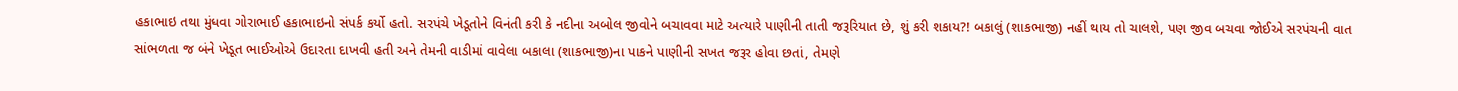હકાભાઇ તથા મુંધવા ગોરાભાઈ હકાભાઇનો સંપર્ક કર્યો હતો. સરપંચે ખેડૂતોને વિનંતી કરી કે નદીના અબોલ જીવોને બચાવવા માટે અત્યારે પાણીની તાતી જરૂરિયાત છે, શું કરી શકાય?! બકાલું (શાકભાજી) નહીં થાય તો ચાલશે, પણ જીવ બચવા જોઈએ સરપંચની વાત સાંભળતા જ બંને ખેડૂત ભાઈઓએ ઉદારતા દાખવી હતી અને તેમની વાડીમાં વાવેલા બકાલા (શાકભાજી)ના પાકને પાણીની સખત જરૂર હોવા છતાં, તેમણે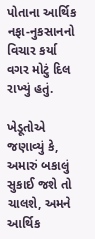પોતાના આર્થિક નફા-નુકસાનનો વિચાર કર્યા વગર મોટું દિલ રાખ્યું હતું.

ખેડૂતોએ જણાવ્યું કે, અમારું બકાલું સુકાઈ જશે તો ચાલશે, અમને આર્થિક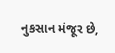નુકસાન મંજૂર છે,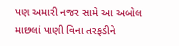પણ અમારી નજર સામે આ અબોલ માછલાં પાણી વિના તરફડીને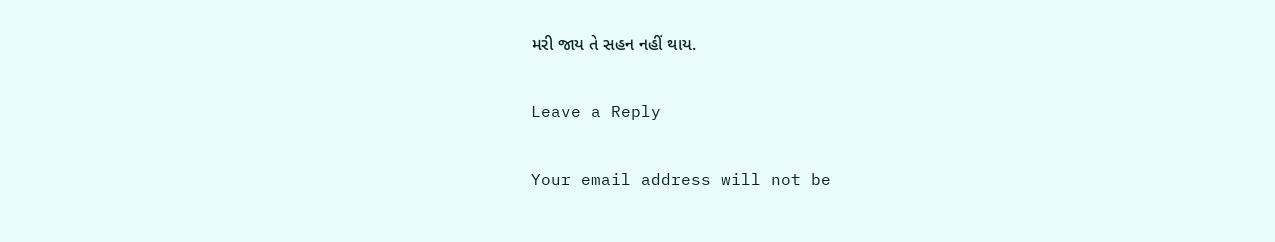મરી જાય તે સહન નહીં થાય.

Leave a Reply

Your email address will not be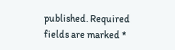published. Required fields are marked *